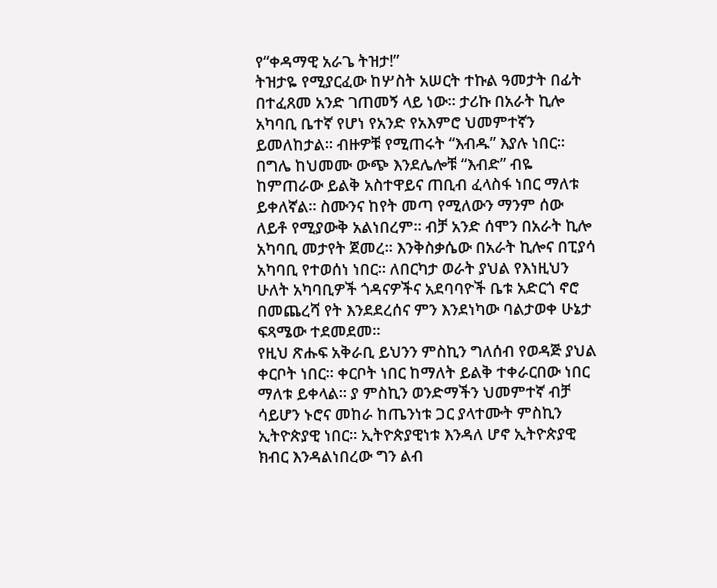የ“ቀዳማዊ አራጌ ትዝታ!”
ትዝታዬ የሚያርፈው ከሦስት አሠርት ተኩል ዓመታት በፊት በተፈጸመ አንድ ገጠመኝ ላይ ነው። ታሪኩ በአራት ኪሎ አካባቢ ቤተኛ የሆነ የአንድ የአእምሮ ህመምተኛን ይመለከታል። ብዙዎቹ የሚጠሩት “እብዱ” እያሉ ነበር። በግሌ ከህመሙ ውጭ እንደሌሎቹ “እብድ” ብዬ ከምጠራው ይልቅ አስተዋይና ጠቢብ ፈላስፋ ነበር ማለቱ ይቀለኛል። ስሙንና ከየት መጣ የሚለውን ማንም ሰው ለይቶ የሚያውቅ አልነበረም። ብቻ አንድ ሰሞን በአራት ኪሎ አካባቢ መታየት ጀመረ። እንቅስቃሴው በአራት ኪሎና በፒያሳ አካባቢ የተወሰነ ነበር። ለበርካታ ወራት ያህል የእነዚህን ሁለት አካባቢዎች ጎዳናዎችና አደባባዮች ቤቱ አድርጎ ኖሮ በመጨረሻ የት እንደደረሰና ምን እንደነካው ባልታወቀ ሁኔታ ፍጻሜው ተደመደመ።
የዚህ ጽሑፍ አቅራቢ ይህንን ምስኪን ግለሰብ የወዳጅ ያህል ቀርቦት ነበር። ቀርቦት ነበር ከማለት ይልቅ ተቀራርበው ነበር ማለቱ ይቀላል። ያ ምስኪን ወንድማችን ህመምተኛ ብቻ ሳይሆን ኑሮና መከራ ከጤንነቱ ጋር ያላተሙት ምስኪን ኢትዮጵያዊ ነበር። ኢትዮጵያዊነቱ እንዳለ ሆኖ ኢትዮጵያዊ ክብር እንዳልነበረው ግን ልብ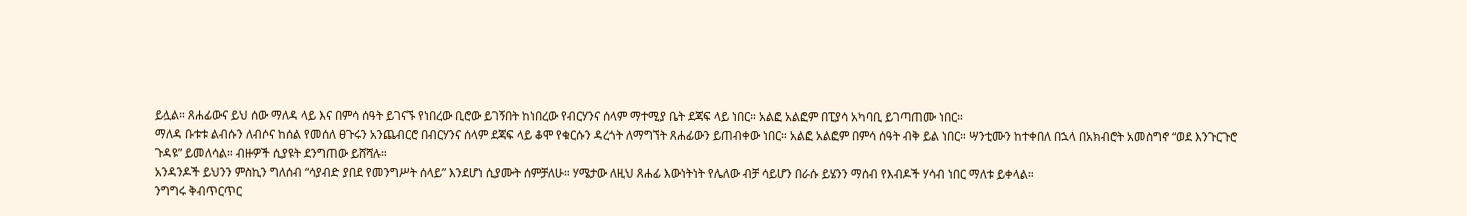ይሏል። ጸሐፊውና ይህ ሰው ማለዳ ላይ እና በምሳ ሰዓት ይገናኙ የነበረው ቢሮው ይገኝበት ከነበረው የብርሃንና ሰላም ማተሚያ ቤት ደጃፍ ላይ ነበር። አልፎ አልፎም በፒያሳ አካባቢ ይገጣጠሙ ነበር።
ማለዳ ቡቱቱ ልብሱን ለብሶና ከሰል የመሰለ ፀጉሩን አንጨብርሮ በብርሃንና ሰላም ደጃፍ ላይ ቆሞ የቁርሱን ዳረጎት ለማግኘት ጸሐፊውን ይጠብቀው ነበር። አልፎ አልፎም በምሳ ሰዓት ብቅ ይል ነበር። ሣንቲሙን ከተቀበለ በኋላ በአክብሮት አመስግኖ “ወደ እንጉርጉሮ ጉዳዩ” ይመለሳል። ብዙዎች ሲያዩት ደንግጠው ይሸሻሉ።
አንዳንዶች ይህንን ምስኪን ግለሰብ “ሳያብድ ያበደ የመንግሥት ሰላይ” እንደሆነ ሲያሙት ሰምቻለሁ። ሃሜታው ለዚህ ጸሐፊ እውነትነት የሌለው ብቻ ሳይሆን በራሱ ይሄንን ማሰብ የእብዶች ሃሳብ ነበር ማለቱ ይቀላል።
ንግግሩ ቅብጥርጥር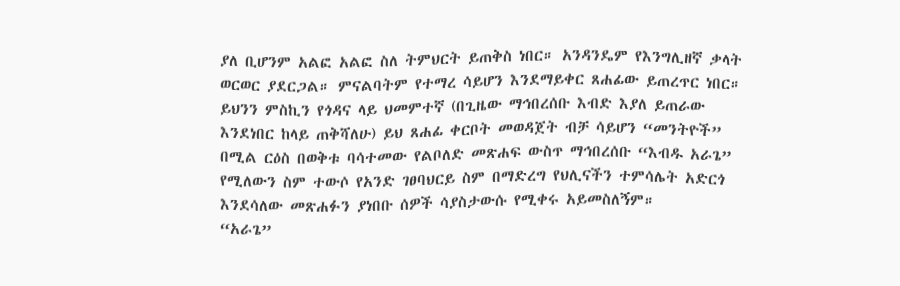ያለ ቢሆንም አልፎ አልፎ ስለ ትምህርት ይጠቅስ ነበር። አንዳንዴም የእንግሊዘኛ ቃላት ወርወር ያደርጋል። ምናልባትም የተማረ ሳይሆን እንደማይቀር ጸሐፊው ይጠረጥር ነበር።
ይህንን ምስኪን የጎዳና ላይ ህመምተኛ (በጊዜው ማኅበረሰቡ እብድ እያለ ይጠራው እንደነበር ከላይ ጠቅሻለሁ) ይህ ጸሐፊ ቀርቦት መወዳጀት ብቻ ሳይሆን “መንትዮች” በሚል ርዕስ በወቅቱ ባሳተመው የልቦለድ መጽሐፍ ውስጥ ማኅበረሰቡ “እብዱ አራጌ” የሚለውን ስም ተውሶ የአንድ ገፀባህርይ ስም በማድረግ የህሊናችን ተምሳሌት አድርጎ እንደሳለው መጽሐፉን ያነበቡ ሰዎች ሳያስታውሱ የሚቀሩ አይመስለኝም።
“አራጌ”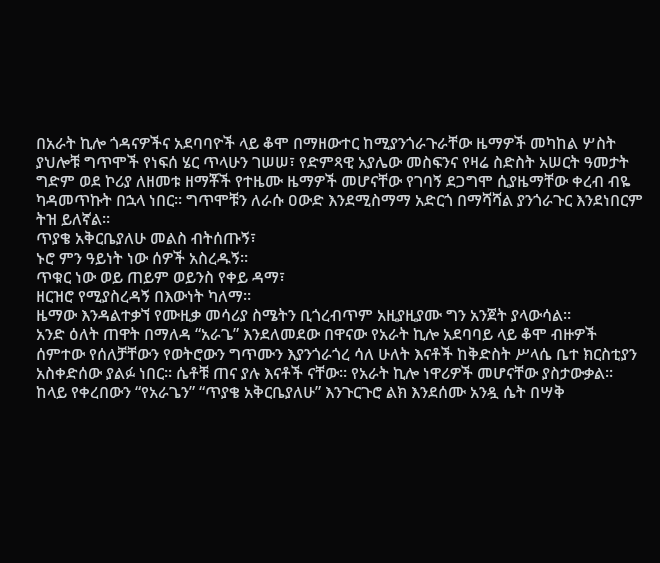በአራት ኪሎ ጎዳናዎችና አደባባዮች ላይ ቆሞ በማዘውተር ከሚያንጎራጉራቸው ዜማዎች መካከል ሦስት ያህሎቹ ግጥሞች የነፍሰ ሄር ጥላሁን ገሠሠ፣ የድምጻዊ አያሌው መስፍንና የዛሬ ስድስት አሠርት ዓመታት ግድም ወደ ኮሪያ ለዘመቱ ዘማቾች የተዜሙ ዜማዎች መሆናቸው የገባኝ ደጋግሞ ሲያዜማቸው ቀረብ ብዬ ካዳመጥኩት በኋላ ነበር። ግጥሞቹን ለራሱ ዐውድ እንደሚስማማ አድርጎ በማሻሻል ያንጎራጉር እንደነበርም ትዝ ይለኛል።
ጥያቄ አቅርቤያለሁ መልስ ብትሰጡኝ፣
ኑሮ ምን ዓይነት ነው ሰዎች አስረዱኝ።
ጥቁር ነው ወይ ጠይም ወይንስ የቀይ ዳማ፣
ዘርዝሮ የሚያስረዳኝ በእውነት ካለማ።
ዜማው እንዳልተቃኘ የሙዚቃ መሳሪያ ስሜትን ቢጎረብጥም አዚያዚያሙ ግን አንጀት ያላውሳል።
አንድ ዕለት ጠዋት በማለዳ “አራጌ” እንደለመደው በዋናው የአራት ኪሎ አደባባይ ላይ ቆሞ ብዙዎች ሰምተው የሰለቻቸውን የወትሮውን ግጥሙን እያንጎራጎረ ሳለ ሁለት እናቶች ከቅድስት ሥላሴ ቤተ ክርስቲያን አስቀድሰው ያልፉ ነበር። ሴቶቹ ጠና ያሉ እናቶች ናቸው። የአራት ኪሎ ነዋሪዎች መሆናቸው ያስታውቃል። ከላይ የቀረበውን “የአራጌን” “ጥያቄ አቅርቤያለሁ” እንጉርጉሮ ልክ እንደሰሙ አንዷ ሴት በሣቅ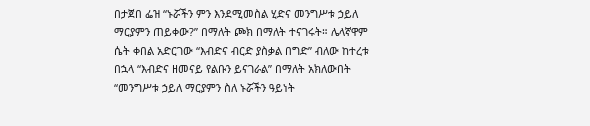በታጀበ ፌዝ “ኑሯችን ምን እንደሚመስል ሂድና መንግሥቱ ኃይለ ማርያምን ጠይቀው?” በማለት ጮክ በማለት ተናገሩት። ሌላኛዋም ሴት ቀበል አድርገው “እብድና ብርድ ያስቃል በግድ” ብለው ከተረቱ በኋላ “እብድና ዘመናይ የልቡን ይናገራል” በማለት አክለውበት “መንግሥቱ ኃይለ ማርያምን ስለ ኑሯችን ዓይነት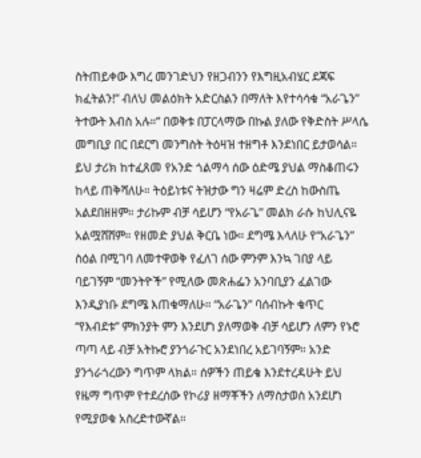ስትጠይቀው እግረ መንገድህን የዘጋብንን የእግዚአብሄር ደጃፍ ክፈትልን!” ብለህ መልዕክት አድርስልን በማለት እየተሳሳቁ “አራጌን” ትተውት እብስ አሉ።” በወቅቱ በፓርላማው በኩል ያለው የቅድስት ሥላሴ መግቢያ በር በደርግ መንግስት ትዕዛዝ ተዘግቶ እንደነበር ይታወሳል።
ይህ ታሪክ ከተፈጸመ የአንድ ጎልማሳ ሰው ዕድሜ ያህል ማስቆጠሩን ከላይ ጠቅሻለሁ። ትዕይነቱና ትዝታው ግን ዛሬም ድረስ ከውስጤ አልደበዘዘም። ታሪኩም ብቻ ሳይሆን “የአራጌ” መልክ ራሱ ከህሊናዬ አልሟሸሸም። የዘመድ ያህል ቅርቤ ነው። ደግሜ እላለሁ የ“አራጌን” ስዕል በሚገባ ለመተዋወቅ የፈለገ ሰው ምንም እንኳ ገበያ ላይ ባይገኝም “መንትዮች” የሚለው መጽሐፌን አንባቢያን ፈልገው እንዲያነቡ ደግሜ እጠቁማለሁ። “አራጌን” ባሰብኩት ቁጥር “የእብደቱ” ምክንያት ምን እንደሆነ ያለማወቅ ብቻ ሳይሆን ለምን የኑሮ ጣጣ ላይ ብቻ አትኩሮ ያንጎራጉር አንደነበረ አይገባኝም። አንድ ያንጎራጎረውን ግጥም ላክል። ሰዎችን ጠይቄ እንደተረዳሁት ይህ የዜማ ግጥም የተደረሰው የኮሪያ ዘማቾችን ለማስታወስ አንደሆነ የሚያወቁ አስረድተውኛል።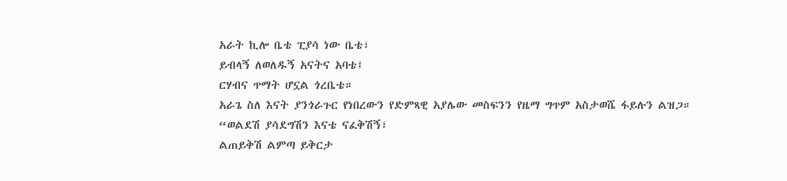አራት ኪሎ ቤቴ ፒያሳ ነው ቤቴ፣
ይብላኝ ለወለዱኝ አናትና አባቴ፤
ርሃብና ጥማት ሆኗል ጎረቤቴ።
አራጌ ስለ እናት ያንጎራጉር የነበረውን የድምጻዊ አያሌው መስፍንን የዜማ ግጥም አስታወሼ ፋይሉን ልዝጋ።
“ወልደሽ ያሳደግሽን እናቴ ናፈቅሽኝ፣
ልጠይቅሽ ልምጣ ይቅርታ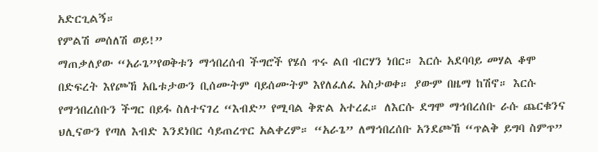አድርጊልኝ።
የምልሽ መሰለሽ ወይ!”
ማጠቃለያው “አራጌ”የወቅቱን ማኅበረሰብ ችግሮች የሄሰ ጥሩ ልበ ብርሃን ነበር። እርሱ አደባባይ መሃል ቆሞ በድፍረት እየጮኸ አቤቱታውን ቢሰሙትም ባይሰሙትም እየለፈለፈ አስታወቀ። ያውም በዜማ ከሽኖ። እርሱ የማኅበረሰቡን ችግር በይፋ ስለተናገረ “እብድ” የሚባል ቅጽል አተረፈ። ለእርሱ ደግሞ ማኅበረሰቡ ራሱ ጨርቁንና ህሊናውን የጣለ እብድ እንደነበር ሳይጠረጥር አልቀረም። “አራጌ” ለማኅበረሰቡ አንደጮኸ “ጥልቅ ይግባ ስምጥ”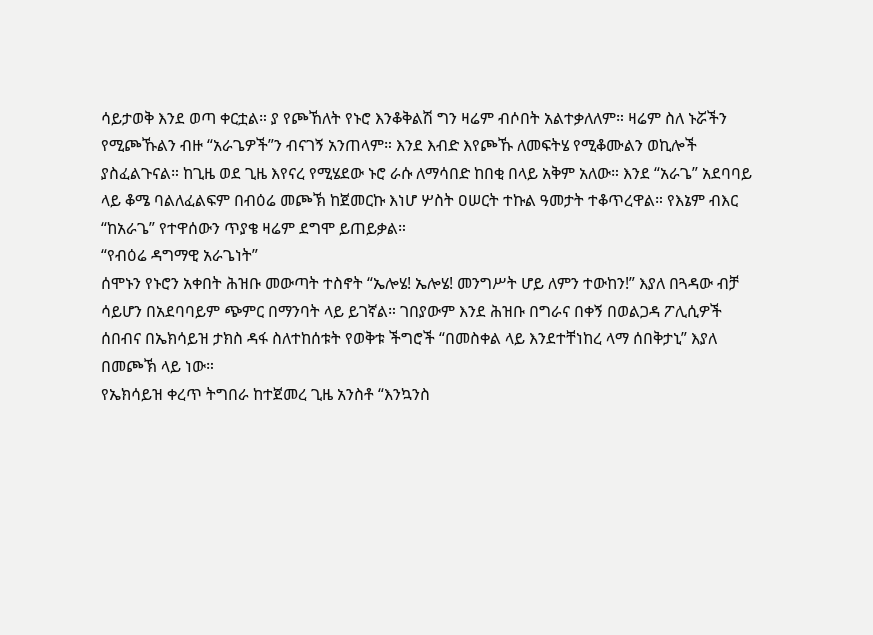ሳይታወቅ እንደ ወጣ ቀርቷል። ያ የጮኸለት የኑሮ እንቆቅልሽ ግን ዛሬም ብሶበት አልተቃለለም። ዛሬም ስለ ኑሯችን የሚጮኹልን ብዙ “አራጌዎች”ን ብናገኝ አንጠላም። እንደ እብድ እየጮኹ ለመፍትሄ የሚቆሙልን ወኪሎች ያስፈልጉናል። ከጊዜ ወደ ጊዜ እየናረ የሚሄደው ኑሮ ራሱ ለማሳበድ ከበቂ በላይ አቅም አለው። እንደ “አራጌ” አደባባይ ላይ ቆሜ ባልለፈልፍም በብዕሬ መጮኽ ከጀመርኩ እነሆ ሦስት ዐሠርት ተኩል ዓመታት ተቆጥረዋል። የእኔም ብእር “ከአራጌ” የተዋሰውን ጥያቄ ዛሬም ደግሞ ይጠይቃል።
“የብዕሬ ዳግማዊ አራጌነት”
ሰሞኑን የኑሮን አቀበት ሕዝቡ መውጣት ተስኖት “ኤሎሄ! ኤሎሄ! መንግሥት ሆይ ለምን ተውከን!” እያለ በጓዳው ብቻ ሳይሆን በአደባባይም ጭምር በማንባት ላይ ይገኛል። ገበያውም እንደ ሕዝቡ በግራና በቀኝ በወልጋዳ ፖሊሲዎች ሰበብና በኤክሳይዝ ታክስ ዳፋ ስለተከሰቱት የወቅቱ ችግሮች “በመስቀል ላይ እንደተቸነከረ ላማ ሰበቅታኒ” እያለ በመጮኽ ላይ ነው።
የኤክሳይዝ ቀረጥ ትግበራ ከተጀመረ ጊዜ አንስቶ “እንኳንስ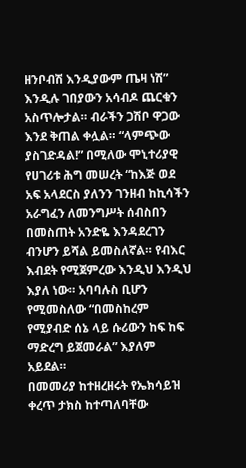ዘንቦብሽ እንዲያውም ጤዛ ነሽ” እንዲሉ ገበያውን አሳብዶ ጨርቁን አስጥሎታል። ብራችን ጋሽቦ ዋጋው እንደ ቅጠል ቀሏል። “ላምጭው ያስገድዳል!” በሚለው ሞኒተሪያዊ የሀገሪቱ ሕግ መሠረት “ከእጅ ወደ አፍ አላደርስ ያለንን ገንዘብ ከኪሳችን አራግፈን ለመንግሥት ሰብስበን በመስጠት አንድዬ እንዳደረገን ብንሆን ይሻል ይመስለኛል። የብእር እብደት የሚጀምረው እንዲህ እንዲህ እያለ ነው። አባባሉስ ቢሆን የሚመስለው “በመስከረም የሚያብድ ሰኔ ላይ ሱሪውን ከፍ ከፍ ማድረግ ይጀመራል” እያለም አይደል።
በመመሪያ ከተዘረዘሩት የኤክሳይዝ ቀረጥ ታክስ ከተጣለባቸው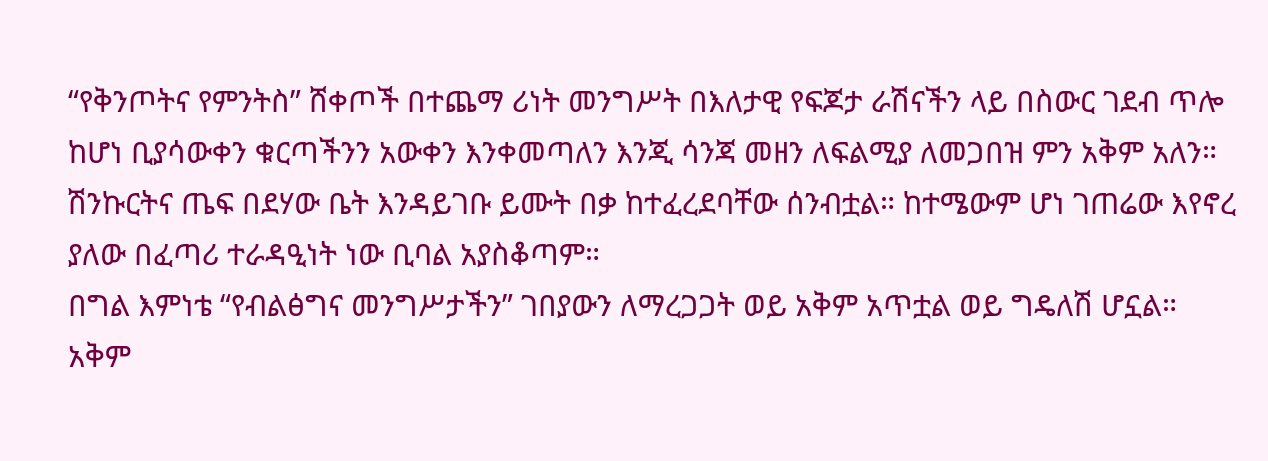“የቅንጦትና የምንትስ” ሸቀጦች በተጨማ ሪነት መንግሥት በእለታዊ የፍጆታ ራሽናችን ላይ በስውር ገደብ ጥሎ ከሆነ ቢያሳውቀን ቁርጣችንን አውቀን እንቀመጣለን እንጂ ሳንጃ መዘን ለፍልሚያ ለመጋበዝ ምን አቅም አለን። ሽንኩርትና ጤፍ በደሃው ቤት እንዳይገቡ ይሙት በቃ ከተፈረደባቸው ሰንብቷል። ከተሜውም ሆነ ገጠሬው እየኖረ ያለው በፈጣሪ ተራዳዒነት ነው ቢባል አያስቆጣም።
በግል እምነቴ “የብልፅግና መንግሥታችን” ገበያውን ለማረጋጋት ወይ አቅም አጥቷል ወይ ግዴለሽ ሆኗል። አቅም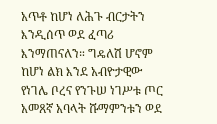አጥቶ ከሆነ ለሕጉ ብርታትን እንዲሰጥ ወደ ፈጣሪ እንማጠናለን። ግዴለሽ ሆኖም ከሆነ ልክ እንደ አብዮታዊው የነገሌ ቦረና የንጉሠ ነገሥቱ ጦር አመጸኛ አባላት ሹማምንቱን ወደ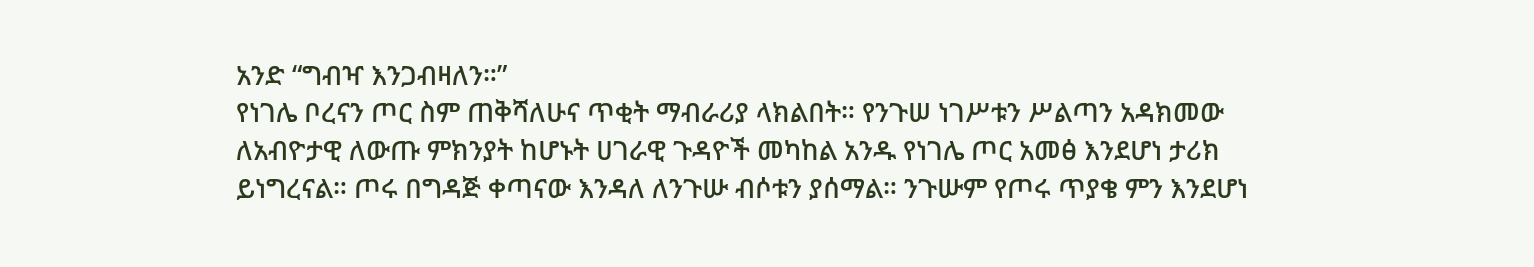አንድ “ግብዣ እንጋብዛለን።”
የነገሌ ቦረናን ጦር ስም ጠቅሻለሁና ጥቂት ማብራሪያ ላክልበት። የንጉሠ ነገሥቱን ሥልጣን አዳክመው ለአብዮታዊ ለውጡ ምክንያት ከሆኑት ሀገራዊ ጉዳዮች መካከል አንዱ የነገሌ ጦር አመፅ እንደሆነ ታሪክ ይነግረናል። ጦሩ በግዳጅ ቀጣናው እንዳለ ለንጉሡ ብሶቱን ያሰማል። ንጉሡም የጦሩ ጥያቄ ምን እንደሆነ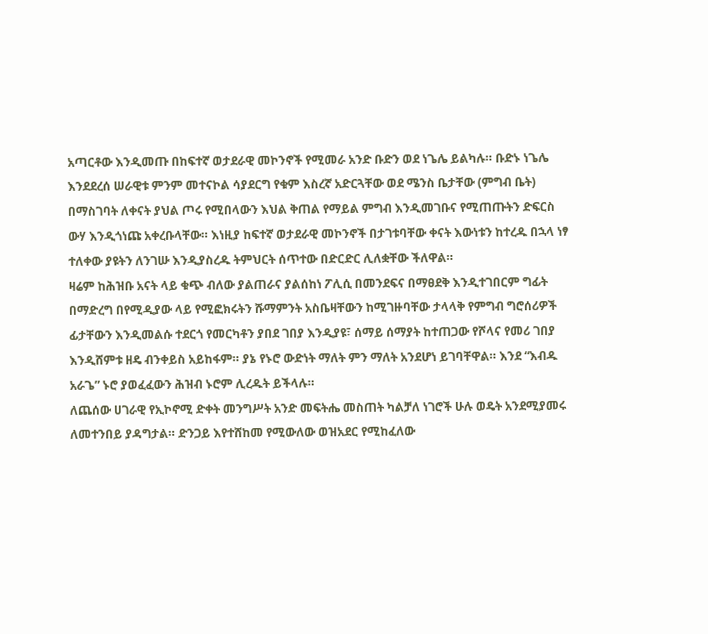አጣርቶው እንዲመጡ በከፍተኛ ወታደራዊ መኮንኖች የሚመራ አንድ ቡድን ወደ ነጌሌ ይልካሉ። ቡድኑ ነጌሌ እንደደረሰ ሠራዊቱ ምንም መተናኮል ሳያደርግ የቁም እስረኛ አድርጓቸው ወደ ሜንስ ቤታቸው (ምግብ ቤት) በማስገባት ለቀናት ያህል ጦሩ የሚበላውን እህል ቅጠል የማይል ምግብ እንዲመገቡና የሚጠጡትን ድፍርስ ውሃ እንዲጎነጩ አቀረቡላቸው። እነዚያ ከፍተኛ ወታደራዊ መኮንኖች በታገቱባቸው ቀናት እውነቱን ከተረዱ በኋላ ነፃ ተለቀው ያዩትን ለንገሡ እንዲያስረዱ ትምህርት ሰጥተው በድርድር ሊለቋቸው ችለዋል።
ዛሬም ከሕዝቡ አናት ላይ ቁጭ ብለው ያልጠራና ያልሰከነ ፖሊሲ በመንደፍና በማፀደቅ እንዲተገበርም ግፊት በማድረግ በየሚዲያው ላይ የሚፎክሩትን ሹማምንት አስቤዛቸውን ከሚገዙባቸው ታላላቅ የምግብ ግሮሰሪዎች ፊታቸውን እንዲመልሱ ተደርጎ የመርካቶን ያበደ ገበያ እንዲያዩ፣ ሰማይ ሰማያት ከተጠጋው የሾላና የመሪ ገበያ እንዲሸምቱ ዘዴ ብንቀይስ አይከፋም። ያኔ የኑሮ ውድነት ማለት ምን ማለት አንደሆነ ይገባቸዋል። እንደ “እብዱ አራጌ” ኑሮ ያወፈፈውን ሕዝብ ኑሮም ሊረዱት ይችላሉ።
ለጨሰው ሀገራዊ የኢኮኖሚ ድቀት መንግሥት አንድ መፍትሔ መስጠት ካልቻለ ነገሮች ሁሉ ወዴት አንደሚያመሩ ለመተንበይ ያዳግታል። ድንጋይ እየተሸከመ የሚውለው ወዝአደር የሚከፈለው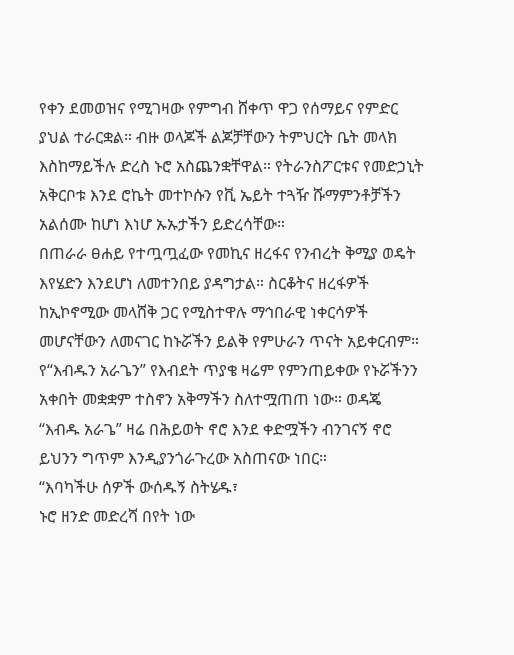የቀን ደመወዝና የሚገዛው የምግብ ሸቀጥ ዋጋ የሰማይና የምድር ያህል ተራርቋል። ብዙ ወላጆች ልጆቻቸውን ትምህርት ቤት መላክ እስከማይችሉ ድረስ ኑሮ አስጨንቋቸዋል። የትራንስፖርቱና የመድኃኒት አቅርቦቱ እንደ ሮኬት መተኮሱን የቪ ኤይት ተጓዥ ሹማምንቶቻችን አልሰሙ ከሆነ እነሆ ኡኡታችን ይድረሳቸው።
በጠራራ ፀሐይ የተጧጧፈው የመኪና ዘረፋና የንብረት ቅሚያ ወዴት እየሄድን እንደሆነ ለመተንበይ ያዳግታል። ስርቆትና ዘረፋዎች ከኢኮኖሚው መላሸቅ ጋር የሚስተዋሉ ማኅበራዊ ነቀርሳዎች መሆናቸውን ለመናገር ከኑሯችን ይልቅ የምሁራን ጥናት አይቀርብም። የ“እብዱን አራጌን” የእብደት ጥያቄ ዛሬም የምንጠይቀው የኑሯችንን አቀበት መቋቋም ተስኖን አቅማችን ስለተሟጠጠ ነው። ወዳጄ “እብዱ አራጌ” ዛሬ በሕይወት ኖሮ እንደ ቀድሟችን ብንገናኝ ኖሮ ይህንን ግጥም እንዲያንጎራጉረው አስጠናው ነበር።
“እባካችሁ ሰዎች ውሰዱኝ ስትሄዱ፣
ኑሮ ዘንድ መድረሻ በየት ነው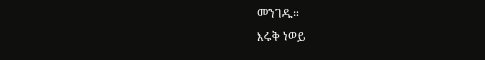መንገዱ።
እሩቅ ነወይ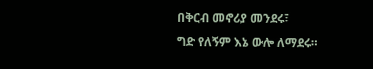በቅርብ መኖሪያ መንደሩ፣
ግድ የለኝም እኔ ውሎ ለማደሩ።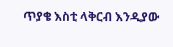ጥያቄ እስቲ ላቅርብ እንዲያው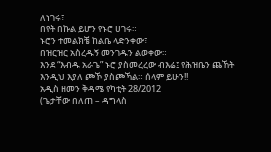ለነገሩ፣
በየት በኩል ይሆን የኑሮ ሀገሩ።
ኑሮን ተመልክቼ ከልቤ ላድንቀው፣
በዝርዝር አስረዱኝ መንገዱን ልወቀው።
እንደ “እብዱ አራጌ” ኑሮ ያስመረረው ብእሬ፤ የሕዝቤን ጨኸት እንዲህ እያለ ጮኾ ያስጮኻል። ሰላም ይሁን!!
አዲስ ዘመን ቅዳሜ የካቲት 28/2012
(ጌታቸው በለጠ – ዳግላስ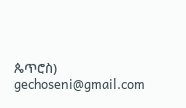ጴጥሮስ)
gechoseni@gmail.com